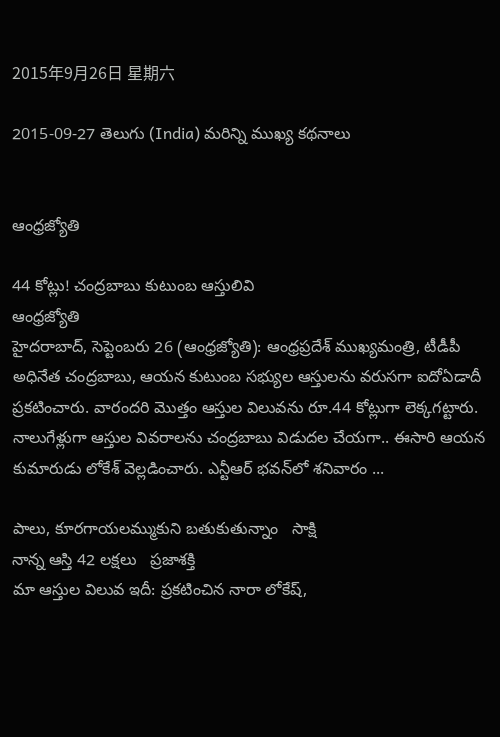2015年9月26日 星期六

2015-09-27 తెలుగు (India) మరిన్ని ముఖ్య కథనాలు


ఆంధ్రజ్యోతి

44 కోట్లు! చంద్రబాబు కుటుంబ ఆస్తులివి
ఆంధ్రజ్యోతి
హైదరాబాద్‌, సెప్టెంబరు 26 (ఆంధ్రజ్యోతి): ఆంధ్రప్రదేశ్‌ ముఖ్యమంత్రి, టీడీపీ అధినేత చంద్రబాబు, ఆయన కుటుంబ సభ్యుల ఆస్తులను వరుసగా ఐదోఏడాదీ ప్రకటించారు. వారందరి మొత్తం ఆస్తుల విలువను రూ.44 కోట్లుగా లెక్కగట్టారు. నాలుగేళ్లుగా ఆస్తుల వివరాలను చంద్రబాబు విడుదల చేయగా.. ఈసారి ఆయన కుమారుడు లోకేశ్‌ వెల్లడించారు. ఎన్టీఆర్‌ భవన్‌లో శనివారం ...

పాలు, కూరగాయలమ్ముకుని బతుకుతున్నాం   సాక్షి
నాన్న ఆస్తి 42 లక్షలు   ప్రజాశక్తి
మా ఆస్తుల విలువ ఇదీ: ప్రకటించిన నారా లోకేష్,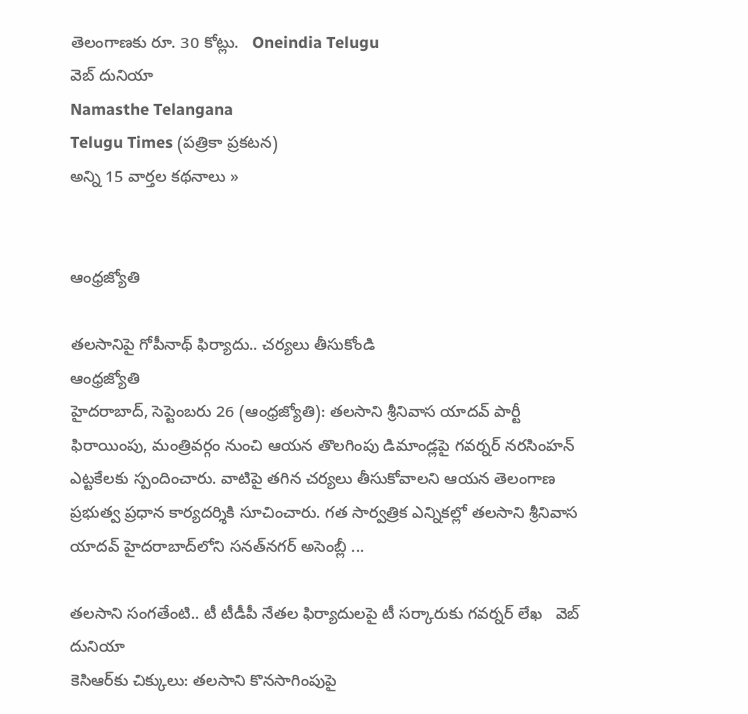తెలంగాణకు రూ. 30 కోట్లు.   Oneindia Telugu
వెబ్ దునియా
Namasthe Telangana
Telugu Times (పత్రికా ప్రకటన)
అన్ని 15 వార్తల కథనాలు »


ఆంధ్రజ్యోతి

తలసానిపై గోపీనాథ్‌ ఫిర్యాదు.. చర్యలు తీసుకోండి
ఆంధ్రజ్యోతి
హైదరాబాద్‌, సెప్టెంబరు 26 (ఆంధ్రజ్యోతి): తలసాని శ్రీనివాస యాదవ్‌ పార్టీ ఫిరాయింపు, మంత్రివర్గం నుంచి ఆయన తొలగింపు డిమాండ్లపై గవర్నర్‌ నరసింహన్‌ ఎట్టకేలకు స్పందించారు. వాటిపై తగిన చర్యలు తీసుకోవాలని ఆయన తెలంగాణ ప్రభుత్వ ప్రధాన కార్యదర్శికి సూచించారు. గత సార్వత్రిక ఎన్నికల్లో తలసాని శ్రీనివాస యాదవ్‌ హైదరాబాద్‌లోని సనత్‌నగర్‌ అసెంబ్లీ ...

తలసాని సంగతేంటి.. టీ టీడీపీ నేతల ఫిర్యాదులపై టీ సర్కారుకు గవర్నర్ లేఖ   వెబ్ దునియా
కెసిఆర్‌కు చిక్కులు: తలసాని కొనసాగింపుపై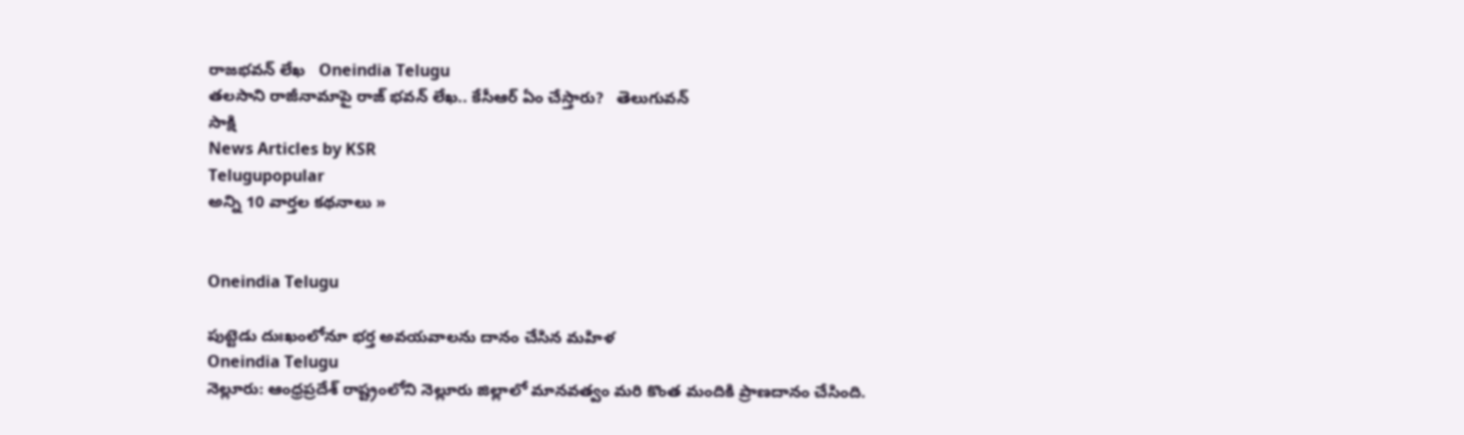రాజభవన్ లేఖ   Oneindia Telugu
తలసాని రాజీనామాపై రాజ్ భవన్ లేఖ.. కేసీఆర్ ఏం చేస్తారు?   తెలుగువన్
సాక్షి
News Articles by KSR
Telugupopular
అన్ని 10 వార్తల కథనాలు »


Oneindia Telugu

పుట్టెడు దుఃఖంలోనూ భర్త అవయవాలను దానం చేసిన మహిళ
Oneindia Telugu
నెల్లూరు: ఆంధ్రప్రదేశ్ రాష్ట్రంలోని నెల్లూరు జిల్లాలో మానవత్వం మరి కొంత మందికి ప్రాణదానం చేసింది.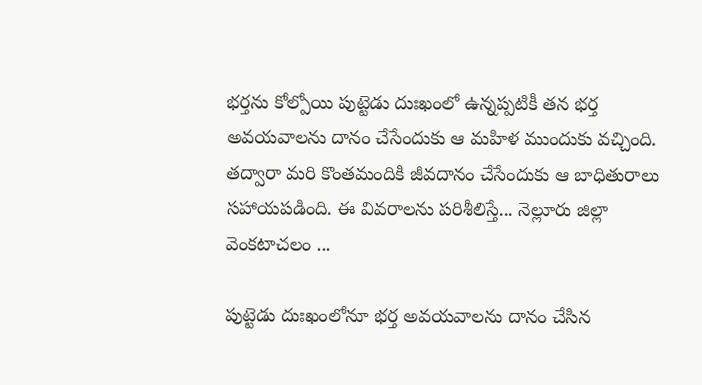భర్తను కోల్పోయి పుట్టెడు దుఃఖంలో ఉన్నప్పటికీ తన భర్త అవయవాలను దానం చేసేందుకు ఆ మహిళ ముందుకు వచ్చింది. తద్వారా మరి కొంతమందికి జీవదానం చేసేందుకు ఆ బాధితురాలు సహాయపడింది. ఈ వివరాలను పరిశీలిస్తే... నెల్లూరు జిల్లా వెంకటాచలం ...

పుట్టెడు దుఃఖంలోనూ భర్త అవయవాలను దానం చేసిన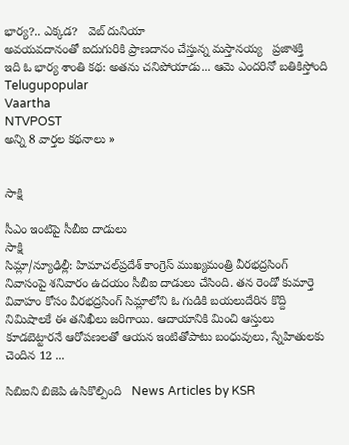భార్య?.. ఎక్కడ?   వెబ్ దునియా
అవ‌య‌వ‌దానంతో ఐదుగురికి ప్రాణదానం చేస్తు‌న్న మస్తానయ్య   ప్రజాశక్తి
ఇది ఓ భార్య శాంతి కథ: అతను చనిపోయాడు... ఆమె ఎందరినో బతికిస్తోంది   Telugupopular
Vaartha
NTVPOST
అన్ని 8 వార్తల కథనాలు »


సాక్షి

సీఎం ఇంటిపై సీబీఐ దాడులు
సాక్షి
సిమ్లా/న్యూఢిల్లీ: హిమాచల్‌ప్రదేశ్ కాంగ్రెస్ ముఖ్యమంత్రి వీరభద్రసింగ్ నివాసంపై శనివారం ఉదయం సీబీఐ దాడులు చేసింది. తన రెండో కుమార్తె వివాహం కోసం వీరభద్రసింగ్ సిమ్లాలోని ఓ గుడికి బయలుదేరిన కొద్ది నిమిషాలకే ఈ తనిఖీలు జరిగాయి. ఆదాయానికి మించి ఆస్తులు కూడబెట్టారనే ఆరోపణలతో ఆయన ఇంటితోపాటు బంధువులు, స్నేహితులకు చెందిన 12 ...

సిబిఐని బిజెపి ఉసికొల్పింది   News Articles by KSR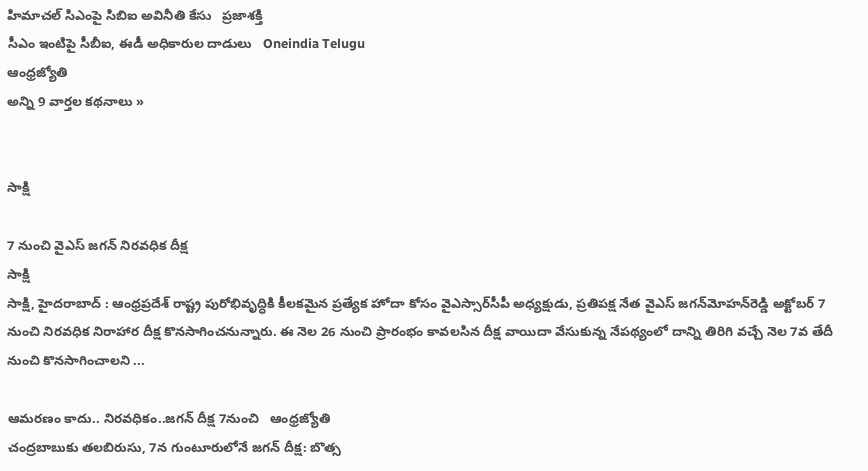హిమాచల్‌ సిఎంపై సిబిఐ అవినీతి కేసు   ప్రజాశక్తి
సీఎం ఇంటిపై సీబీఐ, ఈడీ అధికారుల దాడులు   Oneindia Telugu
ఆంధ్రజ్యోతి
అన్ని 9 వార్తల కథనాలు »


సాక్షి

7 నుంచి వైఎస్ జగన్ నిరవధిక దీక్ష
సాక్షి
సాక్షి, హైదరాబాద్ : ఆంధ్రప్రదేశ్ రాష్ట్ర పురోభివృద్ధికి కీలకమైన ప్రత్యేక హోదా కోసం వైఎస్సార్‌సీపీ అధ్యక్షుడు, ప్రతిపక్ష నేత వైఎస్ జగన్‌మోహన్‌రెడ్డి అక్టోబర్ 7 నుంచి నిరవధిక నిరాహార దీక్ష కొనసాగించనున్నారు. ఈ నెల 26 నుంచి ప్రారంభం కావలసిన దీక్ష వాయిదా వేసుకున్న నేపథ్యంలో దాన్ని తిరిగి వచ్చే నెల 7వ తేదీ నుంచి కొనసాగించాలని ...

ఆమరణం కాదు.. నిరవధికం..జగన్‌ దీక్ష 7నుంచి   ఆంధ్రజ్యోతి
చంద్రబాబుకు తలబిరుసు, 7న గుంటూరులోనే జగన్ దీక్ష: బొత్స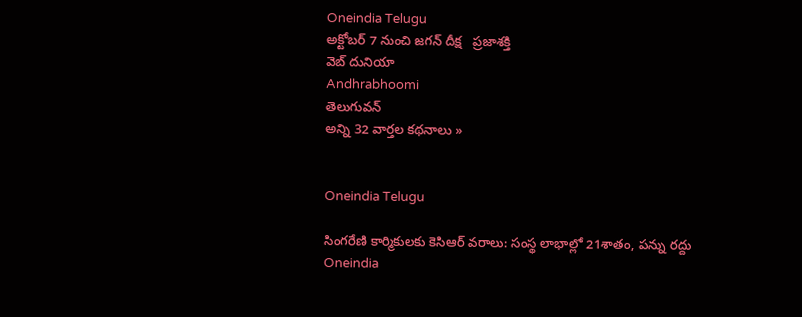Oneindia Telugu
అక్టోబర్‌ 7 నుంచి జగన్‌ దీక్ష   ప్రజాశక్తి
వెబ్ దునియా
Andhrabhoomi
తెలుగువన్
అన్ని 32 వార్తల కథనాలు »


Oneindia Telugu

సింగరేణి కార్మికులకు కెసిఆర్‌ వరాలు: సంస్థ లాభాల్లో 21శాతం, పన్ను రద్దు
Oneindia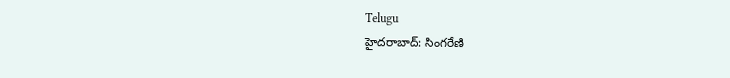Telugu
హైదరాబాద్: సింగరేణి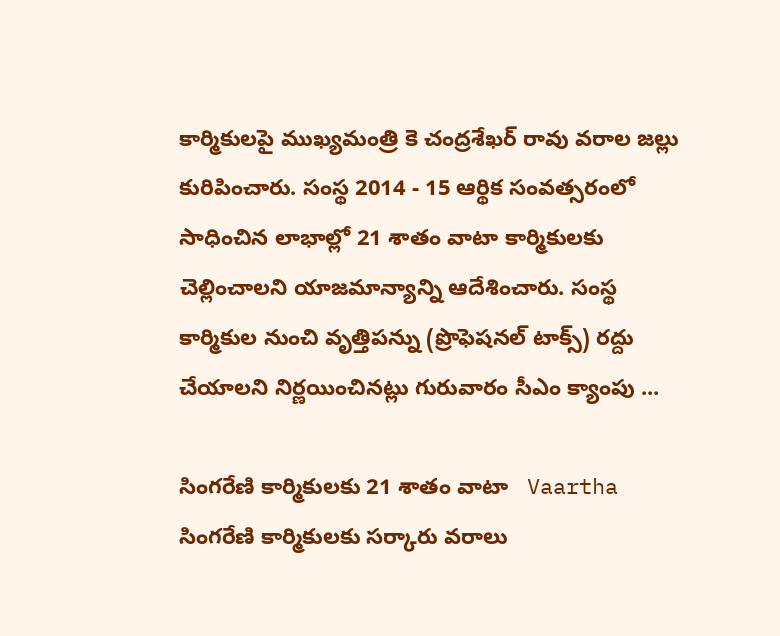కార్మికులపై ముఖ్యమంత్రి కె చంద్రశేఖర్ రావు వరాల జల్లు కురిపించారు. సంస్థ 2014 - 15 ఆర్థిక సంవత్సరంలో సాధించిన లాభాల్లో 21 శాతం వాటా కార్మికులకు చెల్లించాలని యాజమాన్యాన్ని ఆదేశించారు. సంస్థ కార్మికుల నుంచి వృత్తిపన్ను (ప్రొఫెషనల్ టాక్స్) రద్దు చేయాలని నిర్ణయించినట్లు గురువారం సీఎం క్యాంపు ...

సింగరేణి కార్మికులకు 21 శాతం వాటా   Vaartha
సింగరేణి కార్మికులకు సర్కారు వరాలు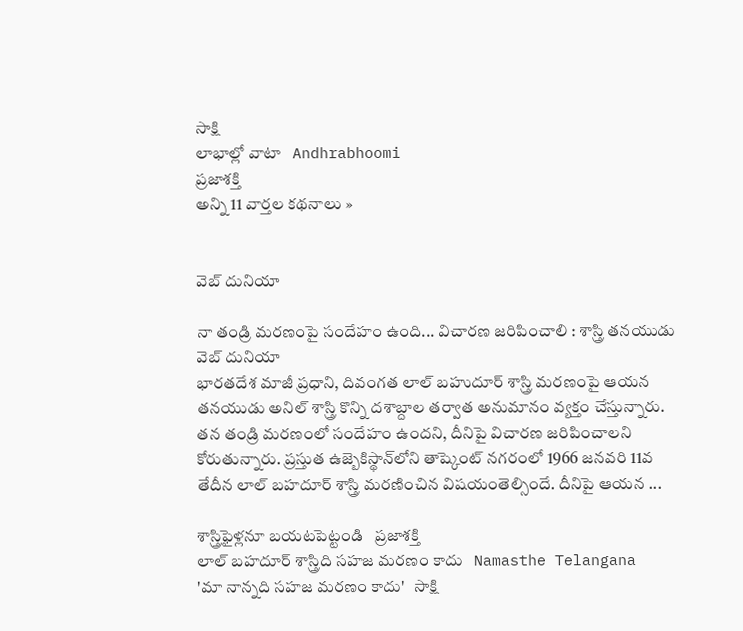సాక్షి
లాభాల్లో వాటా   Andhrabhoomi
ప్రజాశక్తి
అన్ని 11 వార్తల కథనాలు »


వెబ్ దునియా

నా తండ్రి మరణంపై సందేహం ఉంది... విచారణ జరిపించాలి : శాస్త్రి తనయుడు
వెబ్ దునియా
భారతదేశ మాజీ ప్రధాని, దివంగత లాల్ బహుదూర్ శాస్త్రి మరణంపై ఆయన తనయుడు అనిల్ శాస్త్రి కొన్ని దశాబ్దాల తర్వాత అనుమానం వ్యక్తం చేస్తున్నారు. తన తండ్రి మరణంలో సందేహం ఉందని, దీనిపై విచారణ జరిపించాలని కోరుతున్నారు. ప్రస్తుత ఉజ్బెకిస్థాన్‌లోని తాష్కెంట్ నగరంలో 1966 జనవరి 11వ తేదీన లాల్ బహదూర్ శాస్త్రి మరణించిన విషయంతెల్సిందే. దీనిపై ఆయన ...

శాస్త్రిఫైళ్లనూ బయటపెట్టండి   ప్రజాశక్తి
లాల్ బహదూర్ శాస్త్రిది సహజ మరణం కాదు   Namasthe Telangana
'మా నాన్నది సహజ మరణం కాదు'   సాక్షి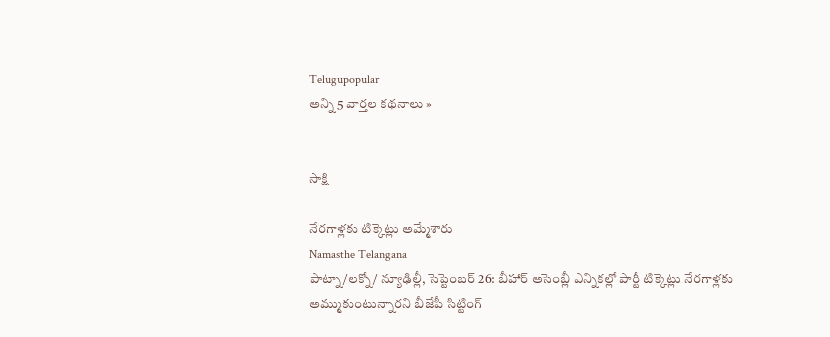Telugupopular
అన్ని 5 వార్తల కథనాలు »


సాక్షి

నేరగాళ్లకు టిక్కెట్లు అమ్మేశారు
Namasthe Telangana
పాట్నా/లక్నో/ న్యూఢిల్లీ, సెప్టెంబర్ 26: బీహార్ అసెంబ్లీ ఎన్నికల్లో పార్టీ టిక్కెట్లు నేరగాళ్లకు అమ్ముకుంటున్నారని బీజేపీ సిట్టింగ్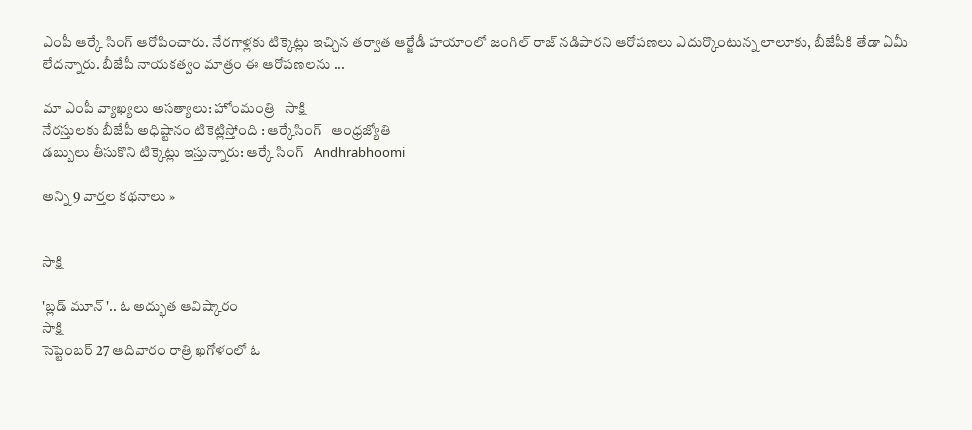ఎంపీ ఆర్కే సింగ్ ఆరోపించారు. నేరగాళ్లకు టిక్కెట్లు ఇచ్చిన తర్వాత ఆర్జేడీ హయాంలో జంగిల్ రాజ్ నడిపారని ఆరోపణలు ఎదుర్కొంటున్న లాలూకు, బీజేపీకి తేడా ఏమీ లేదన్నారు. బీజేపీ నాయకత్వం మాత్రం ఈ ఆరోపణలను ...

మా ఎంపీ వ్యాఖ్యలు అసత్యాలు: హోంమంత్రి   సాక్షి
నేరస్తులకు బీజేపీ అధిష్టానం టికెట్లిస్తోంది : ఆర్కేసింగ్   ఆంధ్రజ్యోతి
డబ్బులు తీసుకొని టిక్కెట్లు ఇస్తున్నారు: ఆర్కే సింగ్‌   Andhrabhoomi

అన్ని 9 వార్తల కథనాలు »


సాక్షి

'బ్లడ్ మూన్ '.. ఓ అద్భుత ఆవిష్కారం
సాక్షి
సెప్టెంబర్ 27 ఆదివారం రాత్రి ఖగోళంలో ఓ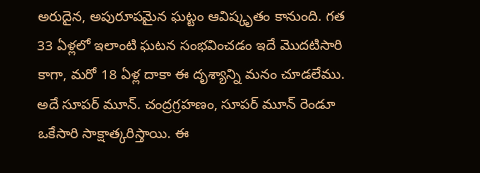అరుదైన, అపురూపమైన ఘట్టం ఆవిష్కృతం కానుంది. గత 33 ఏళ్లలో ఇలాంటి ఘటన సంభవించడం ఇదే మొదటిసారి కాగా, మరో 18 ఏళ్ల దాకా ఈ దృశ్యాన్ని మనం చూడలేము. అదే సూపర్ మూన్. చంద్రగ్రహణం, సూపర్ మూన్ రెండూ ఒకేసారి సాక్షాత్కరిస్తాయి. ఈ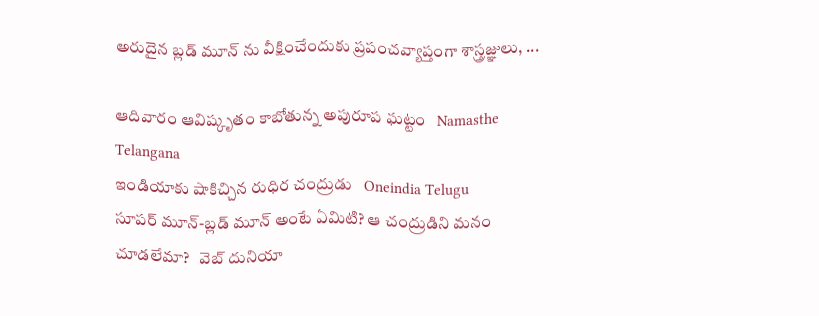అరుదైన బ్లడ్ మూన్ ను వీక్షించేందుకు ప్రపంచవ్యాప్తంగా శాస్త్రజ్ఞులు, ...

ఆదివారం ఆవిష్కృతం కాబోతున్న అపురూప ఘట్టం   Namasthe Telangana
ఇండియాకు షాకిచ్చిన రుధిర చంద్రుడు   Oneindia Telugu
సూపర్ మూన్‌-బ్లడ్ మూన్‌ అంటే ఏమిటి? ఆ చంద్రుడిని మనం చూడలేమా?   వెబ్ దునియా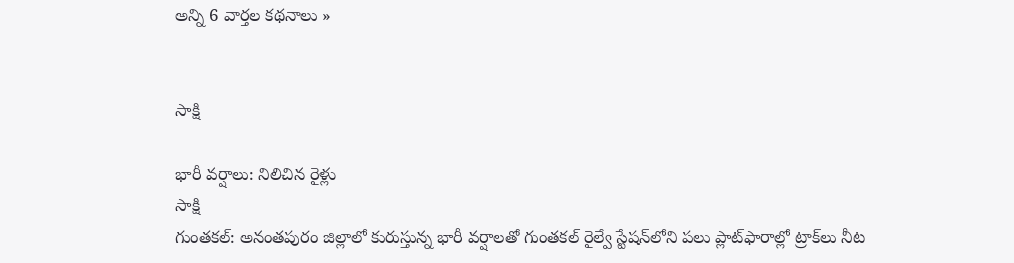అన్ని 6 వార్తల కథనాలు »


సాక్షి

భారీ వర్షాలు: నిలిచిన రైళ్లు
సాక్షి
గుంతకల్: అనంతపురం జిల్లాలో కురుస్తున్న భారీ వర్షాలతో గుంతకల్ రైల్వే స్టేషన్‌లోని పలు ప్లాట్‌ఫారాల్లో ట్రాక్‌లు నీట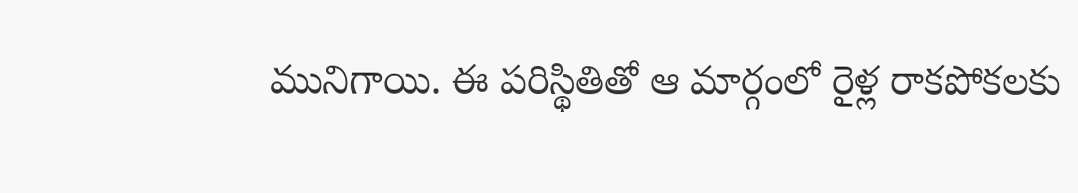మునిగాయి. ఈ పరిస్థితితో ఆ మార్గంలో రైళ్ల రాకపోకలకు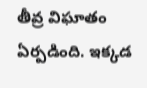తీవ్ర విఘాతం ఏర్పడింది. ఇక్కడ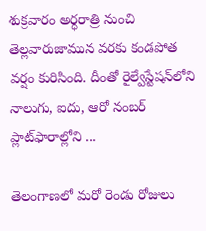శుక్రవారం అర్ధరాత్రి నుంచి తెల్లవారుజామున వరకు కండపోత వర్షం కురిసింది. దీంతో రైల్వేస్టేషన్‌లోని నాలుగు, ఐదు, ఆరో నంబర్ ప్లాట్‌ఫారాల్లోని ...

తెలంగాణలో మరో రెండు రోజులు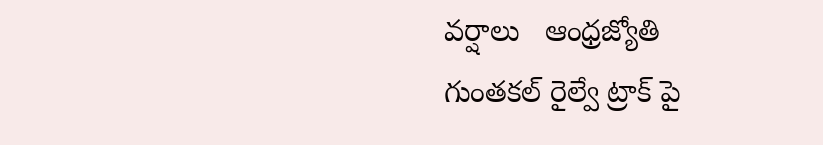వర్షాలు   ఆంధ్రజ్యోతి
గుంతకల్ రైల్వే ట్రాక్ పై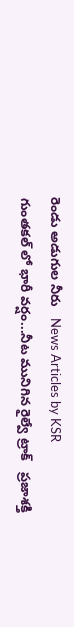రెండు అడుగుల నీరు   News Articles by KSR
గుంతకల్ లో భారీ వ‌ర్షం...నీట మునిగిన రైల్వే ట్రాక్   ప్రజాశక్తి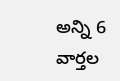అన్ని 6 వార్తల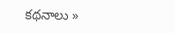కథనాలు »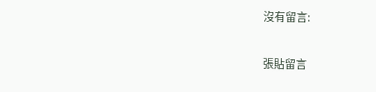沒有留言:

張貼留言